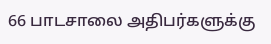66 பாடசாலை அதிபர்களுக்கு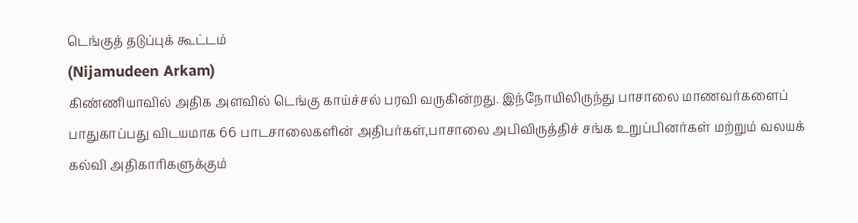டெங்குத் தடுப்புக் கூட்டம்
(Nijamudeen Arkam)
கிண்ணியாவில் அதிக அளவில் டெங்கு காய்ச்சல் பரவி வருகின்றது. இந்நோயிலிருந்து பாசாலை மாணவர்களைப் பாதுகாப்பது விடயமாக 66 பாடசாலைகளின் அதிபர்கள்,பாசாலை அபிவிருத்திச் சங்க உறுப்பினர்கள் மற்றும் வலயக் கல்வி அதிகாரிகளுக்கும்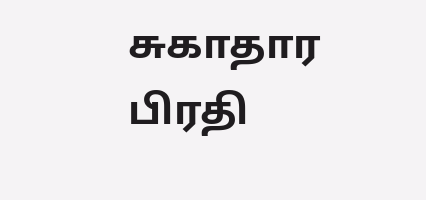சுகாதார பிரதி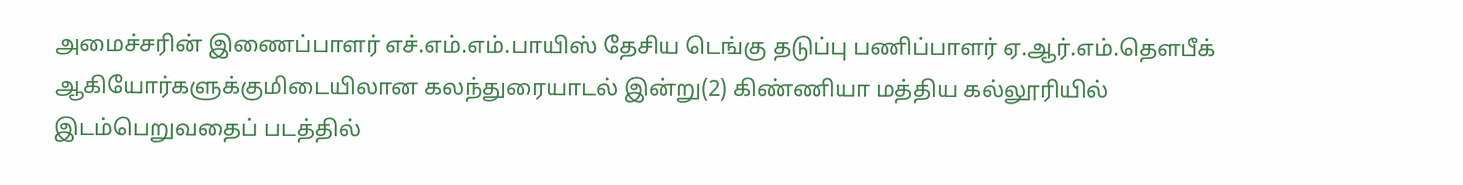அமைச்சரின் இணைப்பாளர் எச்.எம்.எம்.பாயிஸ் தேசிய டெங்கு தடுப்பு பணிப்பாளர் ஏ.ஆர்.எம்.தௌபீக் ஆகியோர்களுக்குமிடையிலான கலந்துரையாடல் இன்று(2) கிண்ணியா மத்திய கல்லூரியில் இடம்பெறுவதைப் படத்தில்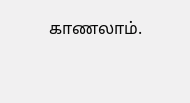காணலாம்.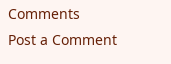Comments
Post a Comment